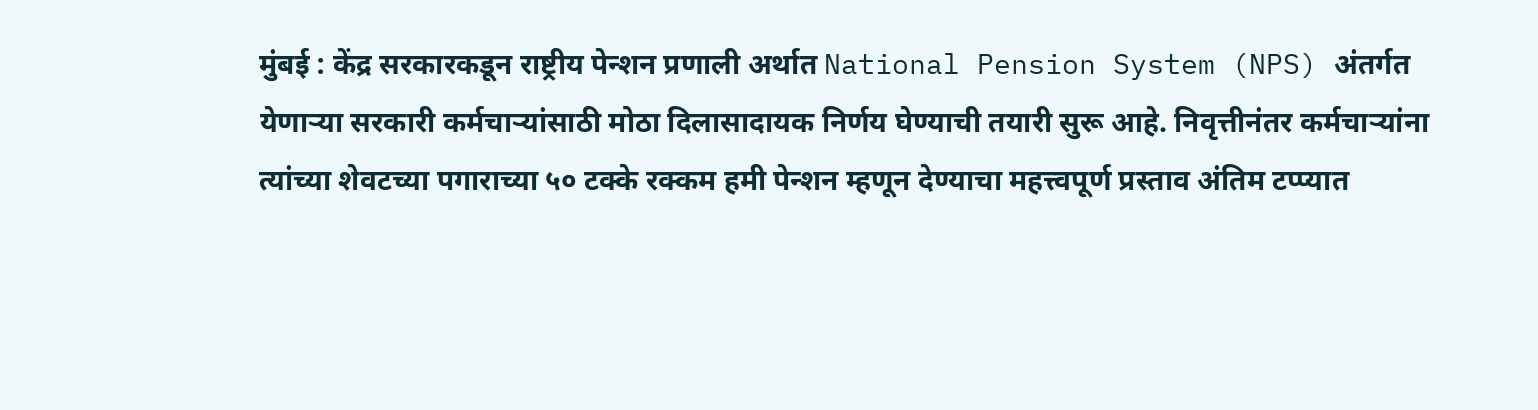मुंबई : केंद्र सरकारकडून राष्ट्रीय पेन्शन प्रणाली अर्थात National Pension System (NPS) अंतर्गत येणाऱ्या सरकारी कर्मचाऱ्यांसाठी मोठा दिलासादायक निर्णय घेण्याची तयारी सुरू आहे. निवृत्तीनंतर कर्मचाऱ्यांना त्यांच्या शेवटच्या पगाराच्या ५० टक्के रक्कम हमी पेन्शन म्हणून देण्याचा महत्त्वपूर्ण प्रस्ताव अंतिम टप्प्यात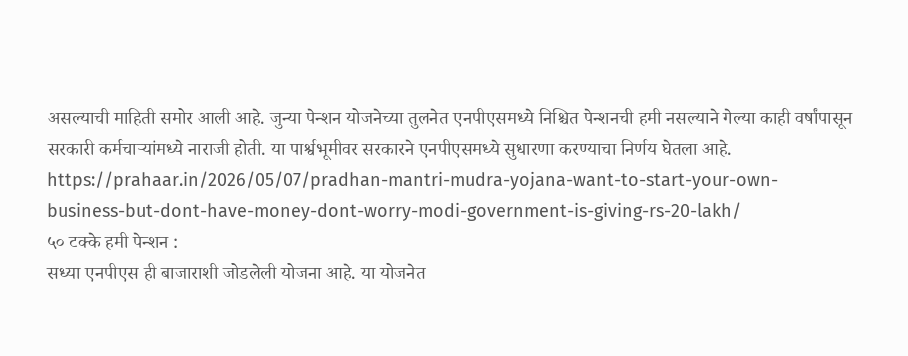असल्याची माहिती समोर आली आहे. जुन्या पेन्शन योजनेच्या तुलनेत एनपीएसमध्ये निश्चित पेन्शनची हमी नसल्याने गेल्या काही वर्षांपासून सरकारी कर्मचाऱ्यांमध्ये नाराजी होती. या पार्श्वभूमीवर सरकारने एनपीएसमध्ये सुधारणा करण्याचा निर्णय घेतला आहे.
https://prahaar.in/2026/05/07/pradhan-mantri-mudra-yojana-want-to-start-your-own-business-but-dont-have-money-dont-worry-modi-government-is-giving-rs-20-lakh/
५० टक्के हमी पेन्शन :
सध्या एनपीएस ही बाजाराशी जोडलेली योजना आहे. या योजनेत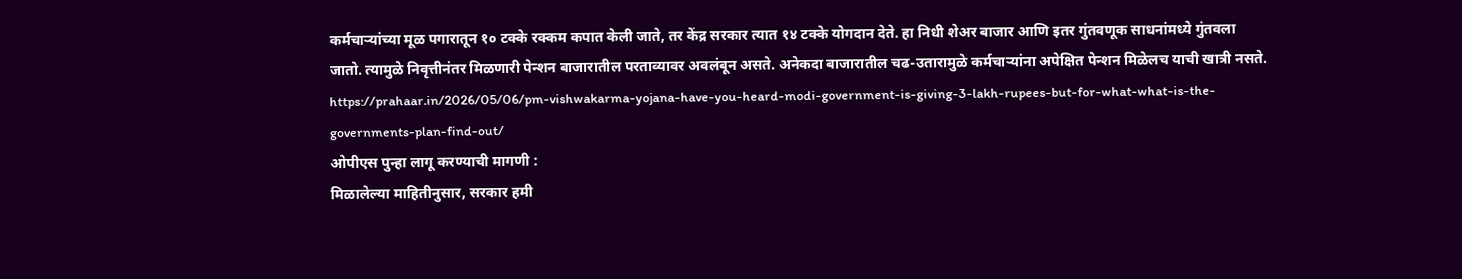कर्मचाऱ्यांच्या मूळ पगारातून १० टक्के रक्कम कपात केली जाते, तर केंद्र सरकार त्यात १४ टक्के योगदान देते. हा निधी शेअर बाजार आणि इतर गुंतवणूक साधनांमध्ये गुंतवला जातो. त्यामुळे निवृत्तीनंतर मिळणारी पेन्शन बाजारातील परताव्यावर अवलंबून असते. अनेकदा बाजारातील चढ-उतारामुळे कर्मचाऱ्यांना अपेक्षित पेन्शन मिळेलच याची खात्री नसते.
https://prahaar.in/2026/05/06/pm-vishwakarma-yojana-have-you-heard-modi-government-is-giving-3-lakh-rupees-but-for-what-what-is-the-governments-plan-find-out/
ओपीएस पुन्हा लागू करण्याची मागणी :
मिळालेल्या माहितीनुसार, सरकार हमी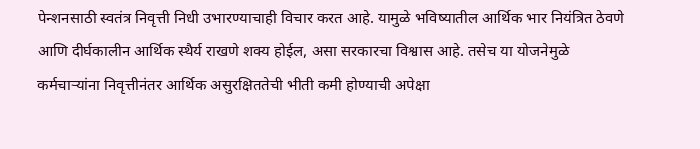पेन्शनसाठी स्वतंत्र निवृत्ती निधी उभारण्याचाही विचार करत आहे. यामुळे भविष्यातील आर्थिक भार नियंत्रित ठेवणे आणि दीर्घकालीन आर्थिक स्थैर्य राखणे शक्य होईल, असा सरकारचा विश्वास आहे. तसेच या योजनेमुळे कर्मचाऱ्यांना निवृत्तीनंतर आर्थिक असुरक्षिततेची भीती कमी होण्याची अपेक्षा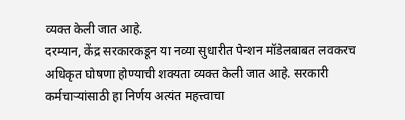व्यक्त केली जात आहे.
दरम्यान, केंद्र सरकारकडून या नव्या सुधारीत पेन्शन मॉडेलबाबत लवकरच अधिकृत घोषणा होण्याची शक्यता व्यक्त केली जात आहे. सरकारी कर्मचाऱ्यांसाठी हा निर्णय अत्यंत महत्त्वाचा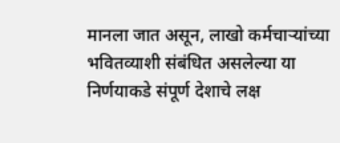मानला जात असून, लाखो कर्मचाऱ्यांच्या भवितव्याशी संबंधित असलेल्या या निर्णयाकडे संपूर्ण देशाचे लक्ष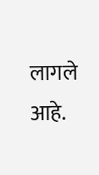लागले आहे.